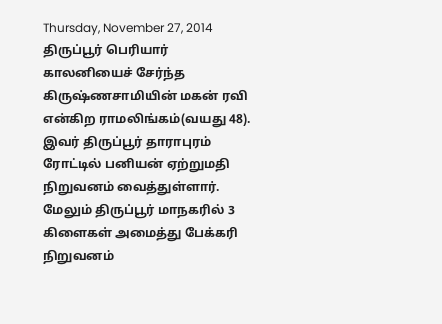Thursday, November 27, 2014
திருப்பூர் பெரியார் காலனியைச் சேர்ந்த கிருஷ்ணசாமியின் மகன் ரவி என்கிற ராமலிங்கம்(வயது 48). இவர் திருப்பூர் தாராபுரம் ரோட்டில் பனியன் ஏற்றுமதி நிறுவனம் வைத்துள்ளார். மேலும் திருப்பூர் மாநகரில் 3 கிளைகள் அமைத்து பேக்கரி நிறுவனம்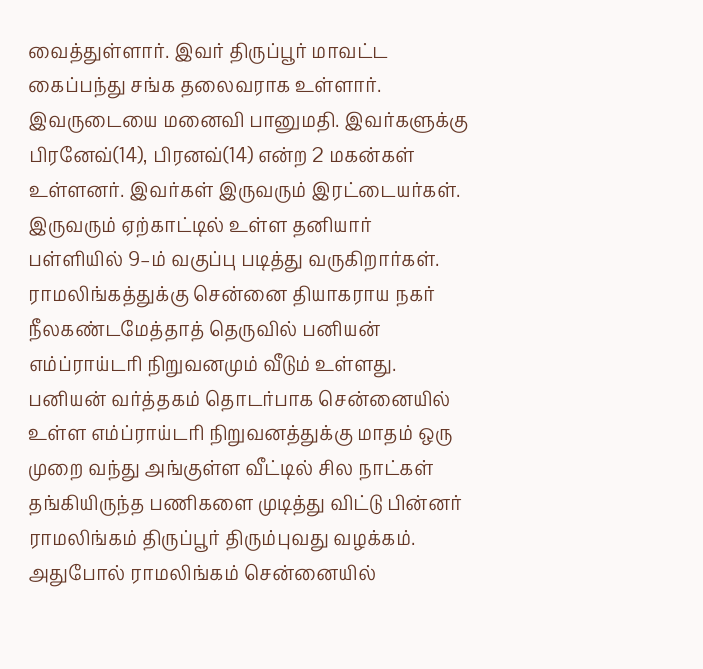வைத்துள்ளார். இவர் திருப்பூர் மாவட்ட கைப்பந்து சங்க தலைவராக உள்ளார். இவருடையை மனைவி பானுமதி. இவர்களுக்கு பிரனேவ்(14), பிரனவ்(14) என்ற 2 மகன்கள் உள்ளனர். இவர்கள் இருவரும் இரட்டையர்கள். இருவரும் ஏற்காட்டில் உள்ள தனியார் பள்ளியில் 9–ம் வகுப்பு படித்து வருகிறார்கள்.
ராமலிங்கத்துக்கு சென்னை தியாகராய நகர் நீலகண்டமேத்தாத் தெருவில் பனியன் எம்ப்ராய்டரி நிறுவனமும் வீடும் உள்ளது. பனியன் வர்த்தகம் தொடர்பாக சென்னையில் உள்ள எம்ப்ராய்டரி நிறுவனத்துக்கு மாதம் ஒரு முறை வந்து அங்குள்ள வீட்டில் சில நாட்கள் தங்கியிருந்த பணிகளை முடித்து விட்டு பின்னர் ராமலிங்கம் திருப்பூர் திரும்புவது வழக்கம்.
அதுபோல் ராமலிங்கம் சென்னையில்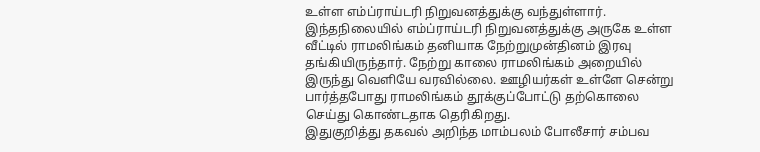உள்ள எம்ப்ராய்டரி நிறுவனத்துக்கு வந்துள்ளார். இந்தநிலையில் எம்ப்ராய்டரி நிறுவனத்துக்கு அருகே உள்ள வீட்டில் ராமலிங்கம் தனியாக நேற்றுமுன்தினம் இரவு தங்கியிருந்தார். நேற்று காலை ராமலிங்கம் அறையில் இருந்து வெளியே வரவில்லை. ஊழியர்கள் உள்ளே சென்று பார்த்தபோது ராமலிங்கம் தூக்குப்போட்டு தற்கொலை செய்து கொண்டதாக தெரிகிறது.
இதுகுறித்து தகவல் அறிந்த மாம்பலம் போலீசார் சம்பவ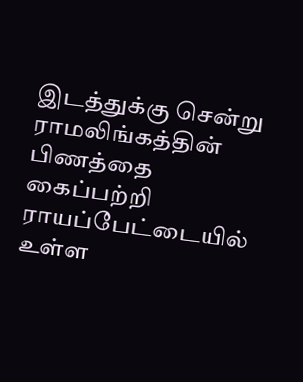இடத்துக்கு சென்று ராமலிங்கத்தின் பிணத்தை கைப்பற்றி ராயப்பேட்டையில் உள்ள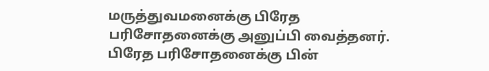மருத்துவமனைக்கு பிரேத பரிசோதனைக்கு அனுப்பி வைத்தனர். பிரேத பரிசோதனைக்கு பின்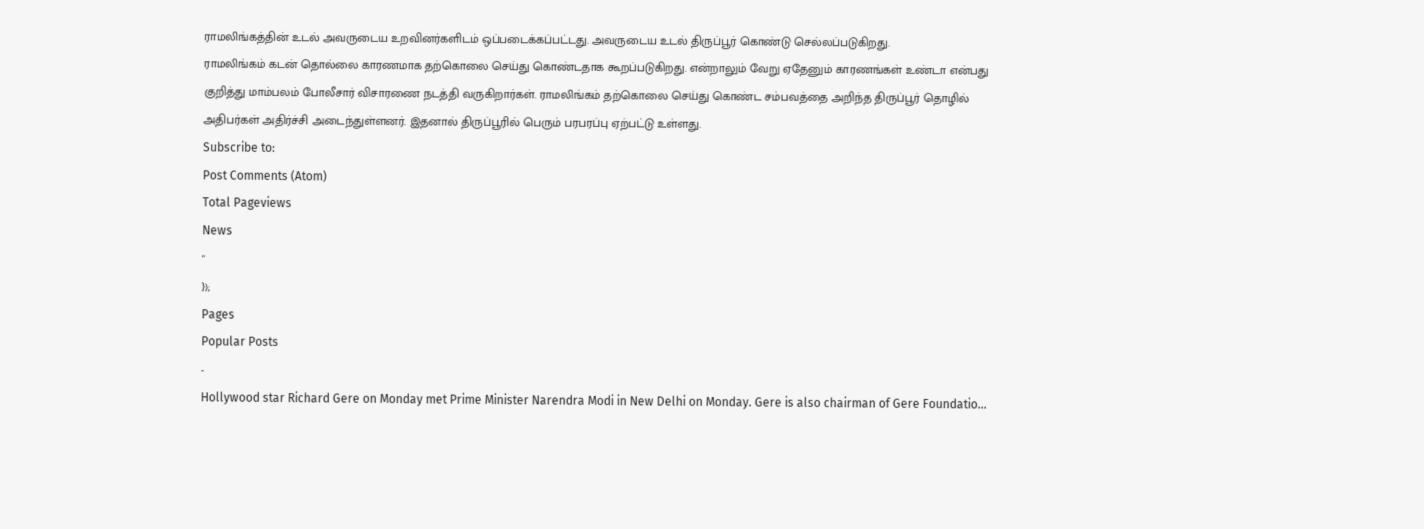ராமலிங்கத்தின் உடல் அவருடைய உறவினர்களிடம் ஒப்படைக்கப்பட்டது. அவருடைய உடல் திருப்பூர் கொண்டு செல்லப்படுகிறது.
ராமலிங்கம் கடன் தொல்லை காரணமாக தற்கொலை செய்து கொண்டதாக கூறப்படுகிறது. என்றாலும் வேறு ஏதேனும் காரணங்கள் உண்டா என்பது குறித்து மாம்பலம் போலீசார் விசாரணை நடத்தி வருகிறார்கள். ராமலிங்கம் தற்கொலை செய்து கொண்ட சம்பவத்தை அறிந்த திருப்பூர் தொழில் அதிபர்கள் அதிர்ச்சி அடைந்துள்ளனர். இதனால் திருப்பூரில் பெரும் பரபரப்பு ஏற்பட்டு உள்ளது.
Subscribe to:
Post Comments (Atom)
Total Pageviews
News
"
});
Pages
Popular Posts
-
Hollywood star Richard Gere on Monday met Prime Minister Narendra Modi in New Delhi on Monday. Gere is also chairman of Gere Foundatio...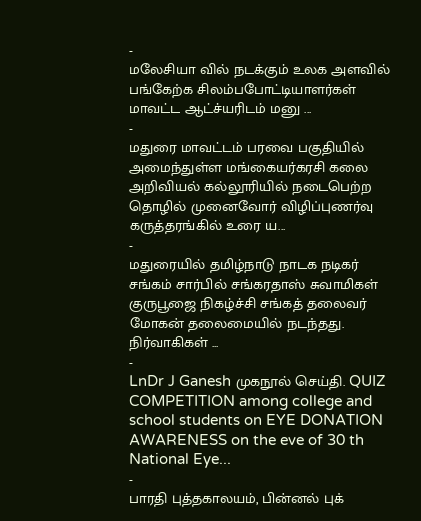-
மலேசியா வில் நடக்கும் உலக அளவில் பங்கேற்க சிலம்பபோட்டியாளர்கள் மாவட்ட ஆட்ச்யரிடம் மனு ...
-
மதுரை மாவட்டம் பரவை பகுதியில் அமைந்துள்ள மங்கையர்கரசி கலை அறிவியல் கல்லூரியில் நடைபெற்ற தொழில் முனைவோர் விழிப்புணர்வு கருத்தரங்கில் உரை ய...
-
மதுரையில் தமிழ்நாடு நாடக நடிகர் சங்கம் சார்பில் சங்கரதாஸ் சுவாமிகள் குருபூஜை நிகழ்ச்சி சங்கத் தலைவர் மோகன் தலைமையில் நடந்தது. நிர்வாகிகள் ...
-
LnDr J Ganesh முகநூல் செய்தி. QUIZ COMPETITION among college and school students on EYE DONATION AWARENESS on the eve of 30 th National Eye...
-
பாரதி புத்தகாலயம், பின்னல் புக்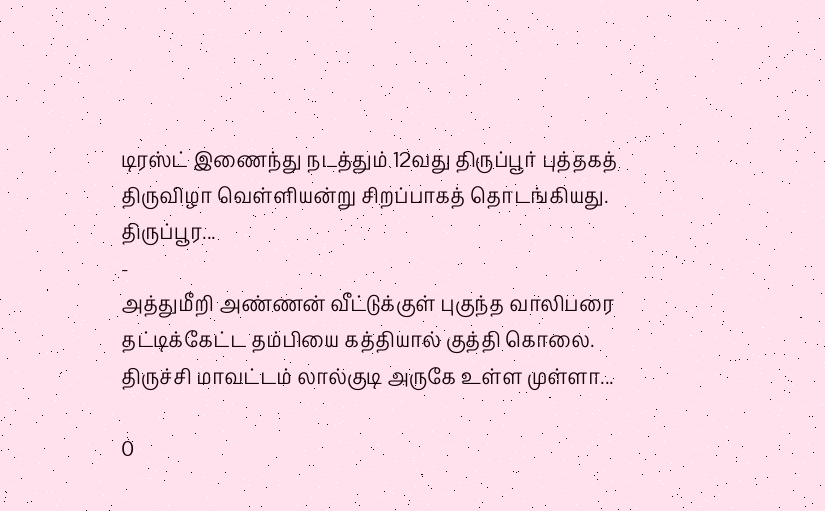டிரஸ்ட் இணைந்து நடத்தும் 12வது திருப்பூர் புத்தகத் திருவிழா வெள்ளியன்று சிறப்பாகத் தொடங்கியது. திருப்பூர...
-
அத்துமீறி அண்ணன் வீட்டுக்குள் புகுந்த வாலிபரை தட்டிக்கேட்ட தம்பியை கத்தியால் குத்தி கொலை. திருச்சி மாவட்டம் லால்குடி அருகே உள்ள முள்ளா...

0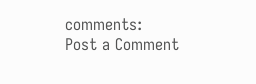comments:
Post a Comment